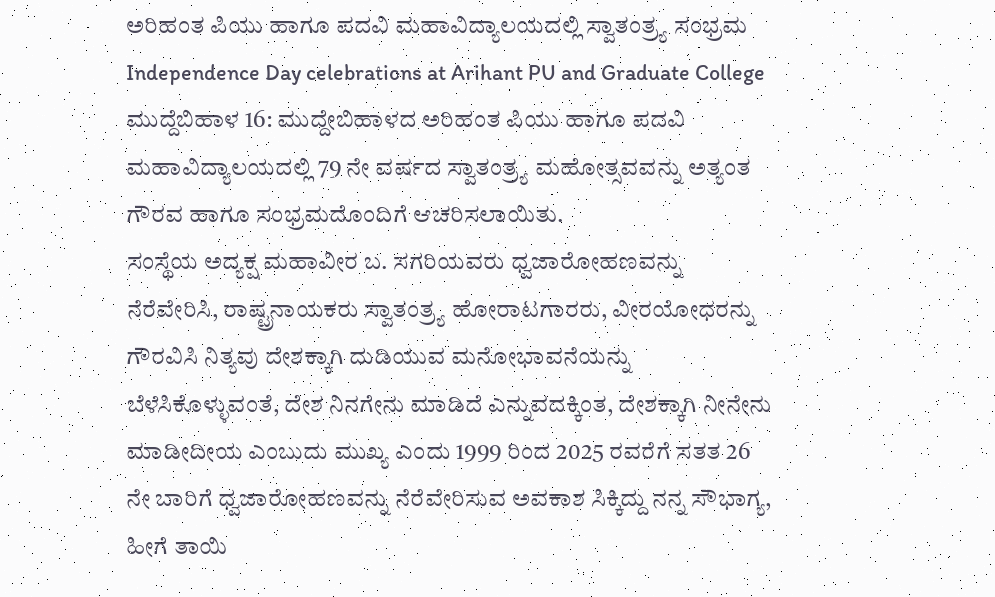ಅರಿಹಂತ ಪಿಯು ಹಾಗೂ ಪದವಿ ಮಹಾವಿದ್ಯಾಲಯದಲ್ಲಿ ಸ್ವಾತಂತ್ರ್ಯ ಸಂಭ್ರಮ
Independence Day celebrations at Arihant PU and Graduate College
ಮುದ್ದೆಬಿಹಾಳ 16: ಮುದ್ದೇಬಿಹಾಳದ ಅರಿಹಂತ ಪಿಯು ಹಾಗೂ ಪದವಿ ಮಹಾವಿದ್ಯಾಲಯದಲ್ಲಿ 79 ನೇ ವರ್ಷದ ಸ್ವಾತಂತ್ರ್ಯ ಮಹೋತ್ಸವವನ್ನು ಅತ್ಯಂತ ಗೌರವ ಹಾಗೂ ಸಂಭ್ರಮದೊಂದಿಗೆ ಆಚರಿಸಲಾಯಿತು.
ಸಂಸ್ಥೆಯ ಅದ್ಯಕ್ಷ ಮಹಾವೀರ ಬ. ಸಗರಿಯವರು ಧ್ವಜಾರೋಹಣವನ್ನು ನೆರೆವೇರಿಸಿ, ರಾಷ್ಟ್ರನಾಯಕರು ಸ್ವಾತಂತ್ರ್ಯ ಹೋರಾಟಗಾರರು, ವೀರಯೋಧರನ್ನು ಗೌರವಿಸಿ ನಿತ್ಯವು ದೇಶಕ್ಕಾಗಿ ದುಡಿಯುವ ಮನೋಭಾವನೆಯನ್ನು ಬೆಳೆಸಿಕೊಳ್ಳುವಂತೆ, ದೇಶ ನಿನಗೇನು ಮಾಡಿದೆ ಎನ್ನುವದಕ್ಕಿಂತ, ದೇಶಕ್ಕಾಗಿ ನೀನೇನು ಮಾಡೀದೀಯ ಎಂಬುದು ಮುಖ್ಯ ಎಂದು 1999 ರಿಂದ 2025 ರವರೆಗೆ ಸತತ 26 ನೇ ಬಾರಿಗೆ ಧ್ವಜಾರೋಹಣವನ್ನು ನೆರೆವೇರಿಸುವ ಅವಕಾಶ ಸಿಕ್ಕಿದ್ದು ನನ್ನ ಸೌಭಾಗ್ಯ, ಹೀಗೆ ತಾಯಿ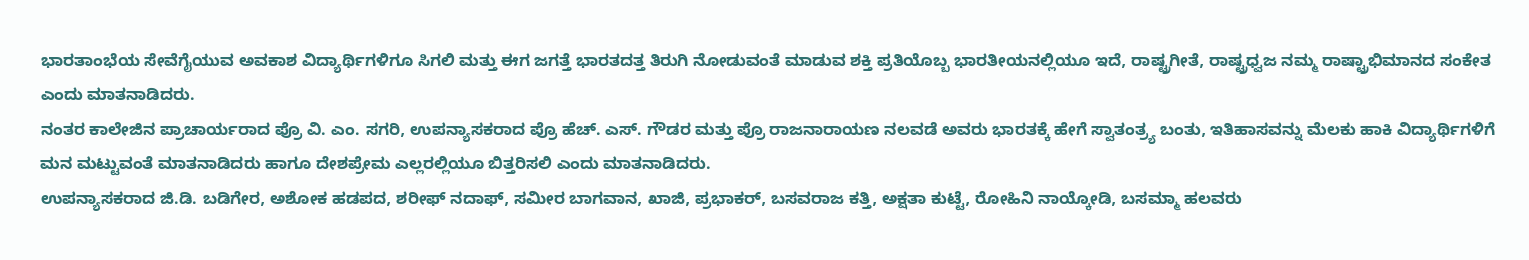ಭಾರತಾಂಭೆಯ ಸೇವೆಗೈಯುವ ಅವಕಾಶ ವಿದ್ಯಾರ್ಥಿಗಳಿಗೂ ಸಿಗಲಿ ಮತ್ತು ಈಗ ಜಗತ್ತೆ ಭಾರತದತ್ತ ತಿರುಗಿ ನೋಡುವಂತೆ ಮಾಡುವ ಶಕ್ತಿ ಪ್ರತಿಯೊಬ್ಬ ಭಾರತೀಯನಲ್ಲಿಯೂ ಇದೆ, ರಾಷ್ಟ್ರಗೀತೆ, ರಾಷ್ಟ್ರಧ್ವಜ ನಮ್ಮ ರಾಷ್ಟ್ರಾಭಿಮಾನದ ಸಂಕೇತ ಎಂದು ಮಾತನಾಡಿದರು.
ನಂತರ ಕಾಲೇಜಿನ ಪ್ರಾಚಾರ್ಯರಾದ ಪ್ರೊ ವಿ. ಎಂ. ಸಗರಿ, ಉಪನ್ಯಾಸಕರಾದ ಪ್ರೊ ಹೆಚ್. ಎಸ್. ಗೌಡರ ಮತ್ತು ಪ್ರೊ ರಾಜನಾರಾಯಣ ನಲವಡೆ ಅವರು ಭಾರತಕ್ಕೆ ಹೇಗೆ ಸ್ವಾತಂತ್ರ್ಯ ಬಂತು, ಇತಿಹಾಸವನ್ನು ಮೆಲಕು ಹಾಕಿ ವಿದ್ಯಾರ್ಥಿಗಳಿಗೆ ಮನ ಮಟ್ಟುವಂತೆ ಮಾತನಾಡಿದರು ಹಾಗೂ ದೇಶಪ್ರೇಮ ಎಲ್ಲರಲ್ಲಿಯೂ ಬಿತ್ತರಿಸಲಿ ಎಂದು ಮಾತನಾಡಿದರು.
ಉಪನ್ಯಾಸಕರಾದ ಜಿ.ಡಿ. ಬಡಿಗೇರ, ಅಶೋಕ ಹಡಪದ, ಶರೀಫ್ ನದಾಫ್, ಸಮೀರ ಬಾಗವಾನ, ಖಾಜಿ, ಪ್ರಭಾಕರ್, ಬಸವರಾಜ ಕತ್ತಿ, ಅಕ್ಷತಾ ಕುಟ್ಟೆ, ರೋಹಿನಿ ನಾಯ್ಕೋಡಿ, ಬಸಮ್ಮಾ ಹಲವರು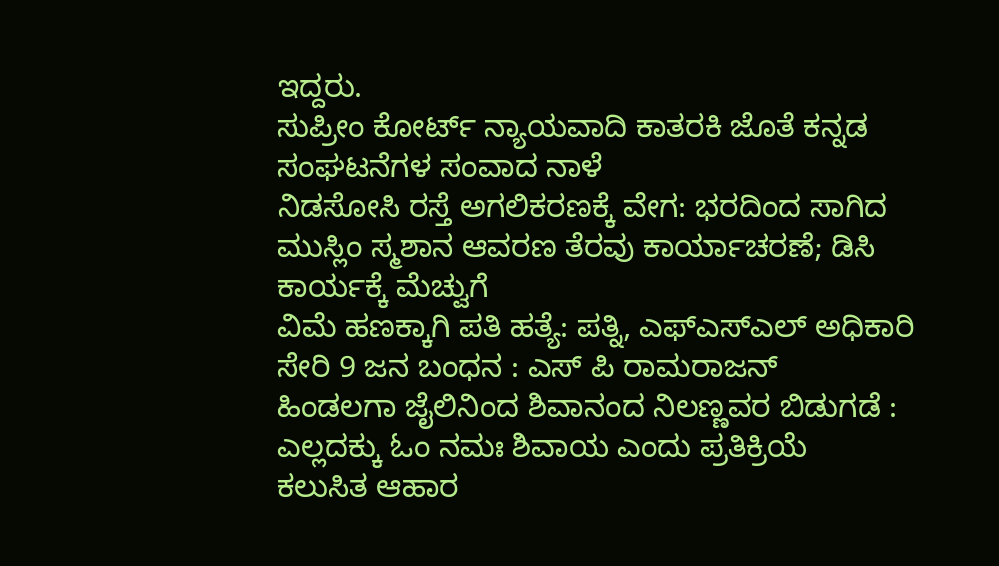ಇದ್ದರು.
ಸುಪ್ರೀಂ ಕೋರ್ಟ್ ನ್ಯಾಯವಾದಿ ಕಾತರಕಿ ಜೊತೆ ಕನ್ನಡ ಸಂಘಟನೆಗಳ ಸಂವಾದ ನಾಳೆ
ನಿಡಸೋಸಿ ರಸ್ತೆ ಅಗಲಿಕರಣಕ್ಕೆ ವೇಗ: ಭರದಿಂದ ಸಾಗಿದ ಮುಸ್ಲಿಂ ಸ್ಮಶಾನ ಆವರಣ ತೆರವು ಕಾರ್ಯಾಚರಣೆ; ಡಿಸಿ ಕಾರ್ಯಕ್ಕೆ ಮೆಚ್ವುಗೆ
ವಿಮೆ ಹಣಕ್ಕಾಗಿ ಪತಿ ಹತ್ಯೆ: ಪತ್ನಿ, ಎಫ್ಎಸ್ಎಲ್ ಅಧಿಕಾರಿ ಸೇರಿ 9 ಜನ ಬಂಧನ : ಎಸ್ ಪಿ ರಾಮರಾಜನ್
ಹಿಂಡಲಗಾ ಜೈಲಿನಿಂದ ಶಿವಾನಂದ ನಿಲಣ್ಣವರ ಬಿಡುಗಡೆ : ಎಲ್ಲದಕ್ಕು ಓಂ ನಮಃ ಶಿವಾಯ ಎಂದು ಪ್ರತಿಕ್ರಿಯೆ
ಕಲುಸಿತ ಆಹಾರ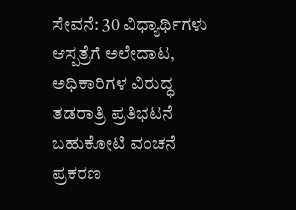ಸೇವನೆ: 30 ವಿಧ್ಯಾರ್ಥಿಗಳು ಆಸ್ಪತ್ರೆಗೆ ಅಲೇದಾಟ, ಅಧಿಕಾರಿಗಳ ವಿರುದ್ಧ ತಡರಾತ್ರಿ ಪ್ರತಿಭಟನೆ
ಬಹುಕೋಟಿ ವಂಚನೆ ಪ್ರಕರಣ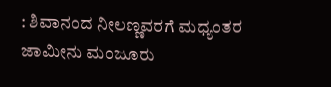: ಶಿವಾನಂದ ನೀಲಣ್ಣವರಗೆ ಮಧ್ಯಂತರ ಜಾಮೀನು ಮಂಜೂರು